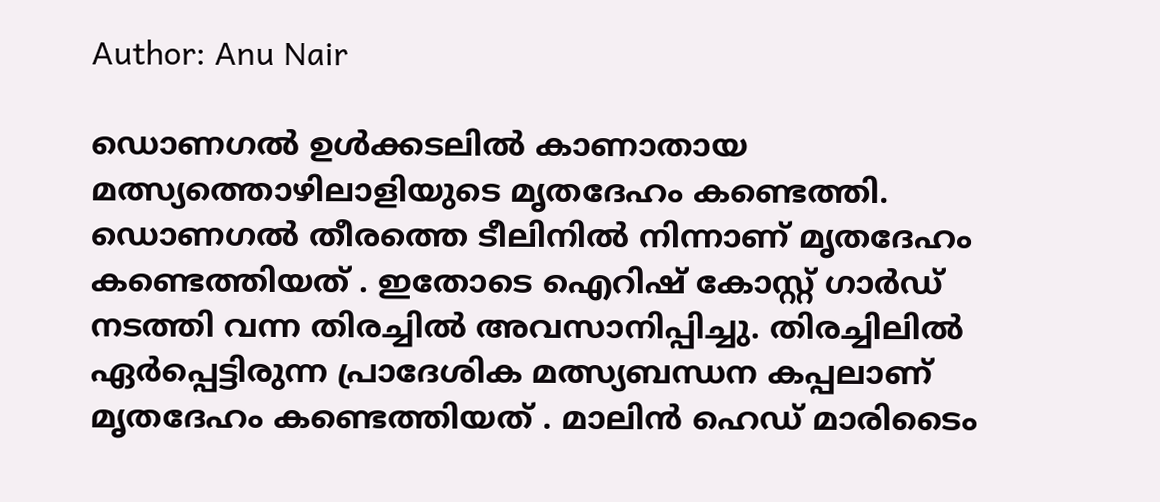Author: Anu Nair

ഡൊണഗൽ ഉൾക്കടലിൽ കാണാതായ മത്സ്യത്തൊഴിലാളിയുടെ മൃതദേഹം കണ്ടെത്തി. ഡൊണഗൽ തീരത്തെ ടീലിനിൽ നിന്നാണ് മൃതദേഹം കണ്ടെത്തിയത് . ഇതോടെ ഐറിഷ് കോസ്റ്റ് ഗാർഡ് നടത്തി വന്ന തിരച്ചിൽ അവസാനിപ്പിച്ചു. തിരച്ചിലിൽ ഏർപ്പെട്ടിരുന്ന പ്രാദേശിക മത്സ്യബന്ധന കപ്പലാണ് മൃതദേഹം കണ്ടെത്തിയത് . മാലിൻ ഹെഡ് മാരിടൈം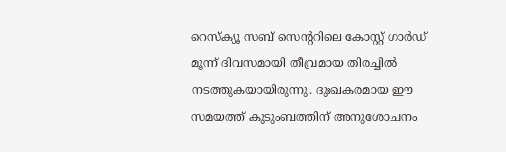റെസ്‌ക്യൂ സബ് സെന്ററിലെ കോസ്റ്റ് ഗാർഡ് മൂന്ന് ദിവസമായി തീവ്രമായ തിരച്ചിൽ നടത്തുകയായിരുന്നു. ദുഃഖകരമായ ഈ സമയത്ത് കുടുംബത്തിന് അനുശോചനം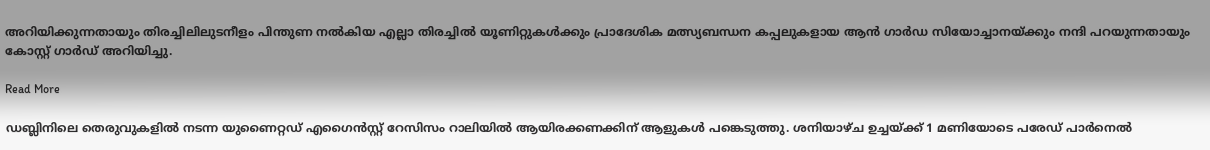അറിയിക്കുന്നതായും തിരച്ചിലിലുടനീളം പിന്തുണ നൽകിയ എല്ലാ തിരച്ചിൽ യൂണിറ്റുകൾക്കും പ്രാദേശിക മത്സ്യബന്ധന കപ്പലുകളായ ആൻ ഗാർഡ സിയോച്ചാനയ്ക്കും നന്ദി പറയുന്നതായും കോസ്റ്റ് ഗാർഡ് അറിയിച്ചു.

Read More

ഡബ്ലിനിലെ തെരുവുകളിൽ നടന്ന യുണൈറ്റഡ് എഗൈൻസ്റ്റ് റേസിസം റാലിയിൽ ആയിരക്കണക്കിന് ആളുകൾ പങ്കെടുത്തു. ശനിയാഴ്ച ഉച്ചയ്ക്ക് 1 മണിയോടെ പരേഡ് പാർനെൽ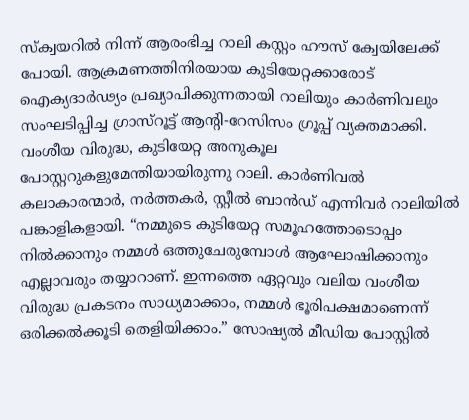സ്‌ക്വയറിൽ നിന്ന് ആരംഭിച്ച റാലി കസ്റ്റം ഹൗസ് ക്വേയിലേക്ക് പോയി. ആക്രമണത്തിനിരയായ കുടിയേറ്റക്കാരോട് ഐക്യദാർഢ്യം പ്രഖ്യാപിക്കുന്നതായി റാലിയും കാർണിവലും സംഘടിപ്പിച്ച ഗ്രാസ്‌റൂട്ട് ആന്റി-റേസിസം ഗ്രൂപ്പ് വ്യക്തമാക്കി. വംശീയ വിരുദ്ധ, കുടിയേറ്റ അനുകൂല പോസ്റ്ററുകളുമേന്തിയായിരുന്നു റാലി. കാർണിവൽ കലാകാരന്മാർ, നർത്തകർ, സ്റ്റീൽ ബാൻഡ് എന്നിവർ റാലിയിൽ പങ്കാളികളായി. “നമ്മുടെ കുടിയേറ്റ സമൂഹത്തോടൊപ്പം നിൽക്കാനും നമ്മൾ ഒത്തുചേരുമ്പോൾ ആഘോഷിക്കാനും എല്ലാവരും തയ്യാറാണ്. ഇന്നത്തെ ഏറ്റവും വലിയ വംശീയ വിരുദ്ധ പ്രകടനം സാധ്യമാക്കാം, നമ്മൾ ഭൂരിപക്ഷമാണെന്ന് ഒരിക്കൽക്കൂടി തെളിയിക്കാം.” സോഷ്യൽ മീഡിയ പോസ്റ്റിൽ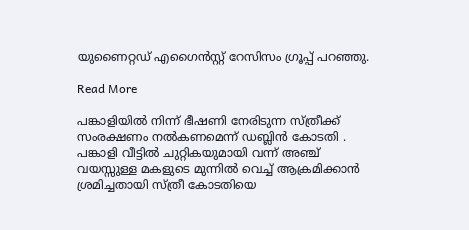യുണൈറ്റഡ് എഗൈൻസ്റ്റ് റേസിസം ഗ്രൂപ്പ് പറഞ്ഞു.

Read More

പങ്കാളിയിൽ നിന്ന് ഭീഷണി നേരിടുന്ന സ്ത്രീക്ക് സംരക്ഷണം നൽകണമെന്ന് ഡബ്ലിൻ കോടതി . പങ്കാളി വീട്ടിൽ ചുറ്റികയുമായി വന്ന് അഞ്ച് വയസ്സുള്ള മകളുടെ മുന്നിൽ വെച്ച് ആക്രമിക്കാൻ ശ്രമിച്ചതായി സ്ത്രീ കോടതിയെ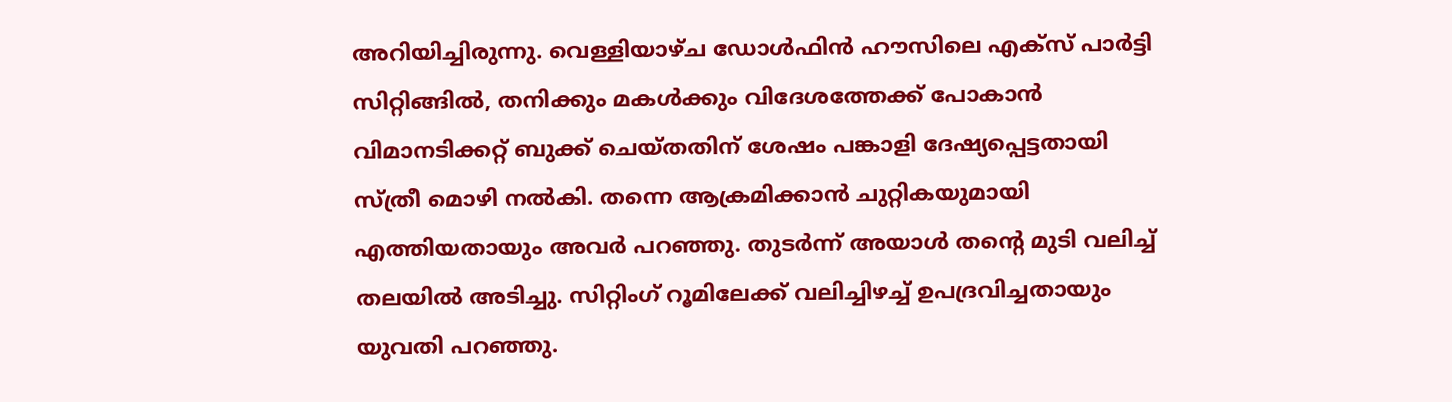അറിയിച്ചിരുന്നു. വെള്ളിയാഴ്ച ഡോൾഫിൻ ഹൗസിലെ എക്സ് പാർട്ടി സിറ്റിങ്ങിൽ, തനിക്കും മകൾക്കും വിദേശത്തേക്ക് പോകാൻ വിമാനടിക്കറ്റ് ബുക്ക് ചെയ്തതിന് ശേഷം പങ്കാളി ദേഷ്യപ്പെട്ടതായി സ്ത്രീ മൊഴി നൽകി. തന്നെ ആക്രമിക്കാൻ ചുറ്റികയുമായി എത്തിയതായും അവർ പറഞ്ഞു. തുടർന്ന് അയാൾ തന്റെ മുടി വലിച്ച് തലയിൽ അടിച്ചു. സിറ്റിംഗ് റൂമിലേക്ക് വലിച്ചിഴച്ച് ഉപദ്രവിച്ചതായും യുവതി പറഞ്ഞു.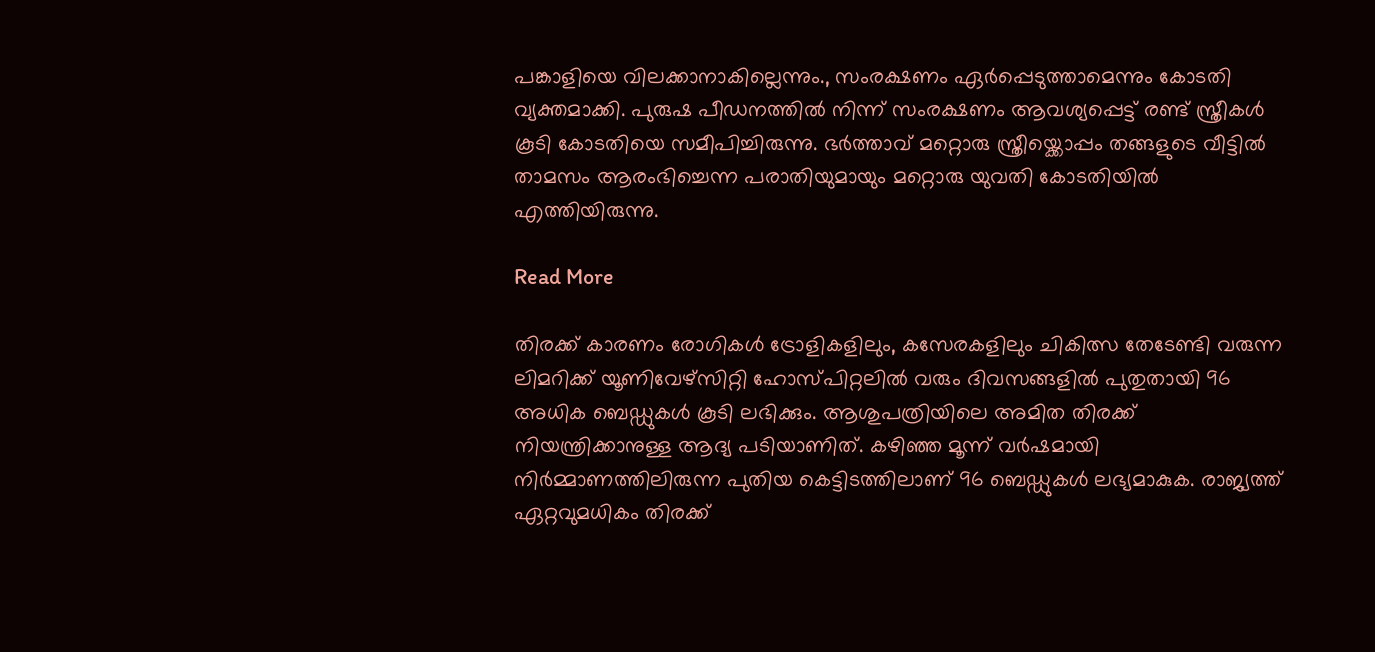പങ്കാളിയെ വിലക്കാനാകില്ലെന്നും., സംരക്ഷണം ഏർപ്പെടുത്താമെന്നും കോടതി വ്യക്തമാക്കി. പുരുഷ പീഡനത്തിൽ നിന്ന് സംരക്ഷണം ആവശ്യപ്പെട്ട് രണ്ട് സ്ത്രീകൾ കൂടി കോടതിയെ സമീപിച്ചിരുന്നു. ഭർത്താവ് മറ്റൊരു സ്ത്രീയ്ക്കൊപ്പം തങ്ങളുടെ വീട്ടിൽ താമസം ആരംഭിച്ചെന്ന പരാതിയുമായും മറ്റൊരു യുവതി കോടതിയിൽ എത്തിയിരുന്നു.

Read More

തിരക്ക് കാരണം രോഗികള്‍ ട്രോളികളിലും, കസേരകളിലും ചികിത്സ തേടേണ്ടി വരുന്ന ലിമറിക്ക് യൂണിവേഴ്സിറ്റി ഹോസ്പിറ്റലിൽ വരും ദിവസങ്ങളില്‍ പുതുതായി 96 അധിക ബെഡ്ഡുകള്‍ കൂടി ലഭിക്കും. ആശുപത്രിയിലെ അമിത തിരക്ക് നിയന്ത്രിക്കാനുള്ള ആദ്യ പടിയാണിത്. കഴിഞ്ഞ മൂന്ന് വര്‍ഷമായി നിര്‍മ്മാണത്തിലിരുന്ന പുതിയ കെട്ടിടത്തിലാണ് 96 ബെഡ്ഡുകള്‍ ലഭ്യമാകുക. രാജ്യത്ത് ഏറ്റവുമധികം തിരക്ക്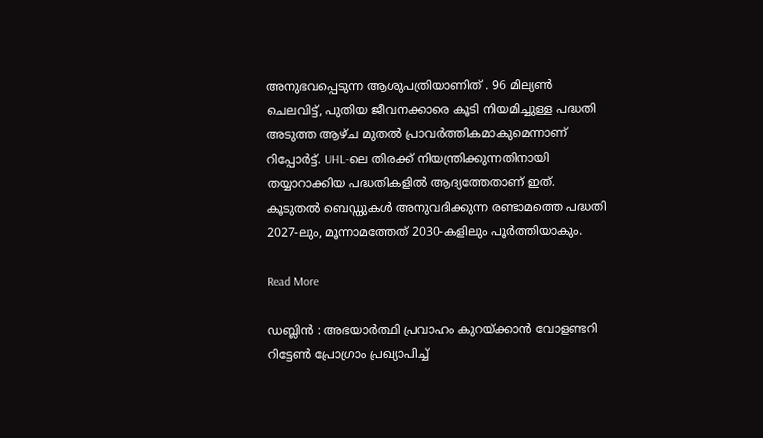അനുഭവപ്പെടുന്ന ആശുപത്രിയാണിത് . 96 മില്യണ്‍ ചെലവിട്ട്, പുതിയ ജീവനക്കാരെ കൂടി നിയമിച്ചുള്ള പദ്ധതി അടുത്ത ആഴ്ച മുതല്‍ പ്രാവര്‍ത്തികമാകുമെന്നാണ് റിപ്പോര്‍ട്ട്. UHL-ലെ തിരക്ക് നിയന്ത്രിക്കുന്നതിനായി തയ്യാറാക്കിയ പദ്ധതികളില്‍ ആദ്യത്തേതാണ് ഇത്. കൂടുതല്‍ ബെഡ്ഡുകള്‍ അനുവദിക്കുന്ന രണ്ടാമത്തെ പദ്ധതി 2027-ലും, മൂന്നാമത്തേത് 2030-കളിലും പൂര്‍ത്തിയാകും.

Read More

ഡബ്ലിന്‍ : അഭയാര്‍ത്ഥി പ്രവാഹം കുറയ്ക്കാന്‍ വോളണ്ടറി റിട്ടേണ്‍ പ്രോഗ്രാം പ്രഖ്യാപിച്ച്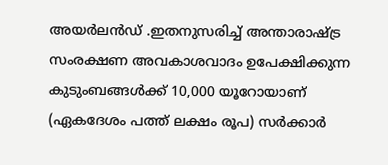അയര്‍ലൻഡ് .ഇതനുസരിച്ച് അന്താരാഷ്ട്ര സംരക്ഷണ അവകാശവാദം ഉപേക്ഷിക്കുന്ന കുടുംബങ്ങള്‍ക്ക് 10,000 യൂറോയാണ് (ഏകദേശം പത്ത് ലക്ഷം രൂപ) സര്‍ക്കാര്‍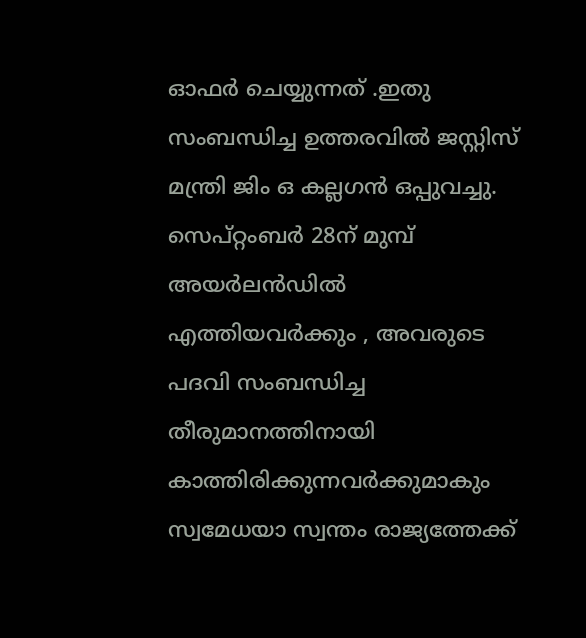ഓഫര്‍ ചെയ്യുന്നത് .ഇതു സംബന്ധിച്ച ഉത്തരവില്‍ ജസ്റ്റിസ് മന്ത്രി ജിം ഒ കല്ലഗന്‍ ഒപ്പുവച്ചു. സെപ്റ്റംബര്‍ 28ന് മുമ്പ് അയര്‍ലൻഡില്‍ എത്തിയവർക്കും , അവരുടെ പദവി സംബന്ധിച്ച തീരുമാനത്തിനായി കാത്തിരിക്കുന്നവര്‍ക്കുമാകും സ്വമേധയാ സ്വന്തം രാജ്യത്തേക്ക്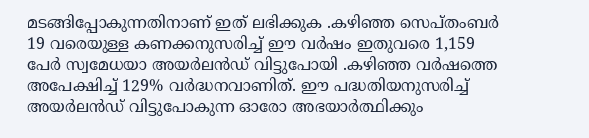മടങ്ങിപ്പോകുന്നതിനാണ് ഇത് ലഭിക്കുക .കഴിഞ്ഞ സെപ്തംബര്‍ 19 വരെയുള്ള കണക്കനുസരിച്ച് ഈ വര്‍ഷം ഇതുവരെ 1,159 പേര്‍ സ്വമേധയാ അയര്‍ലൻഡ് വിട്ടുപോയി .കഴിഞ്ഞ വര്‍ഷത്തെ അപേക്ഷിച്ച് 129% വര്‍ദ്ധനവാണിത്. ഈ പദ്ധതിയനുസരിച്ച് അയര്‍ലൻഡ് വിട്ടുപോകുന്ന ഓരോ അഭയാര്‍ത്ഥിക്കും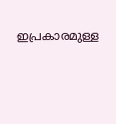ഇപ്രകാരമുള്ള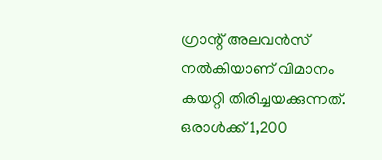ഗ്രാന്റ് അലവന്‍സ് നല്‍കിയാണ് വിമാനം കയറ്റി തിരിച്ചയക്കുന്നത്. ഒരാള്‍ക്ക് 1,200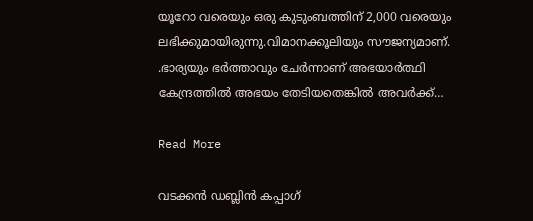യൂറോ വരെയും ഒരു കുടുംബത്തിന് 2,000 വരെയും ലഭിക്കുമായിരുന്നു.വിമാനക്കൂലിയും സൗജന്യമാണ്. .ഭാര്യയും ഭര്‍ത്താവും ചേര്‍ന്നാണ് അഭയാര്‍ത്ഥി കേന്ദ്രത്തില്‍ അഭയം തേടിയതെങ്കില്‍ അവര്‍ക്ക്…

Read More

വടക്കൻ ഡബ്ലിൻ കപ്പാഗ്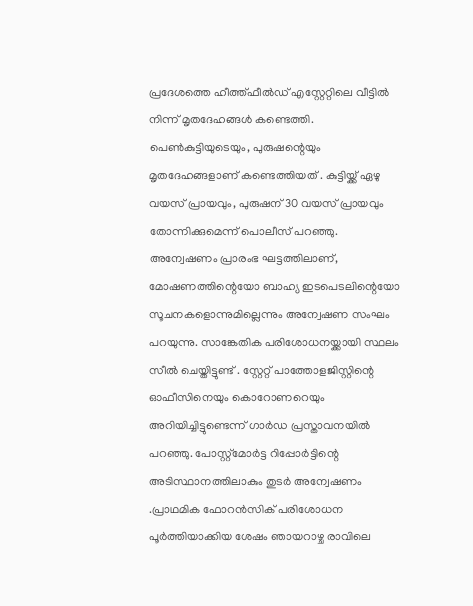പ്രദേശത്തെ ഹീത്ത്ഫീൽഡ് എസ്റ്റേറ്റിലെ വീട്ടിൽ നിന്ന് മൃതദേഹങ്ങൾ കണ്ടെത്തി. പെൺകുട്ടിയുടെയും, പുരുഷന്റെയും മൃതദേഹങ്ങളാണ് കണ്ടെത്തിയത് . കുട്ടിയ്ക്ക് ഏഴു വയസ് പ്രായവും, പുരുഷന് 30 വയസ് പ്രായവും തോന്നിക്കുമെന്ന് പൊലീസ് പറഞ്ഞു. അന്വേഷണം പ്രാരംഭ ഘട്ടത്തിലാണ്, മോഷണത്തിന്റെയോ ബാഹ്യ ഇടപെടലിന്റെയോ സൂചനകളൊന്നുമില്ലെന്നും അന്വേഷണ സംഘം പറയുന്നു. സാങ്കേതിക പരിശോധനയ്ക്കായി സ്ഥലം സീൽ ചെയ്തിട്ടുണ്ട് . സ്റ്റേറ്റ് പാത്തോളജിസ്റ്റിന്റെ ഓഫീസിനെയും കൊറോണറെയും അറിയിച്ചിട്ടുണ്ടെന്ന് ഗാർഡ പ്രസ്താവനയിൽ പറഞ്ഞു. പോസ്റ്റ്‌മോർട്ട റിപ്പോർട്ടിന്റെ അടിസ്ഥാനത്തിലാകും തുടർ അന്വേഷണം .പ്രാഥമിക ഫോറൻസിക് പരിശോധന പൂർത്തിയാക്കിയ ശേഷം ഞായറാഴ്ച രാവിലെ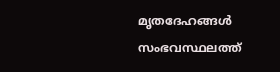മൃതദേഹങ്ങൾ സംഭവസ്ഥലത്ത്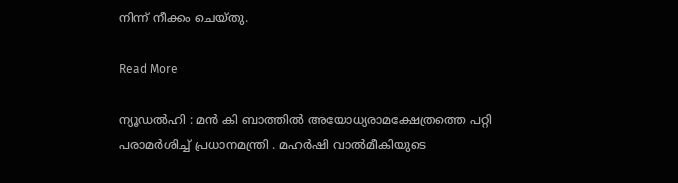നിന്ന് നീക്കം ചെയ്തു.

Read More

ന്യൂഡൽഹി : മൻ കി ബാത്തിൽ അയോധ്യരാമക്ഷേത്രത്തെ പറ്റി പരാമർശിച്ച് പ്രധാനമന്ത്രി . മഹർഷി വാൽമീകിയുടെ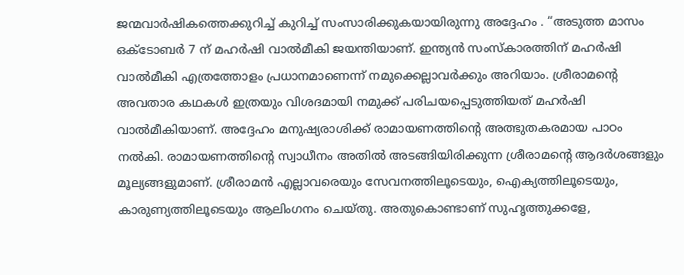ജന്മവാർഷികത്തെക്കുറിച്ച് കുറിച്ച് സംസാരിക്കുകയായിരുന്നു അദ്ദേഹം . “അടുത്ത മാസം ഒക്ടോബർ 7 ന് മഹർഷി വാൽമീകി ജയന്തിയാണ്. ഇന്ത്യൻ സംസ്കാരത്തിന് മഹർഷി വാൽമീകി എത്രത്തോളം പ്രധാനമാണെന്ന് നമുക്കെല്ലാവർക്കും അറിയാം. ശ്രീരാമന്റെ അവതാര കഥകൾ ഇത്രയും വിശദമായി നമുക്ക് പരിചയപ്പെടുത്തിയത് മഹർഷി വാൽമീകിയാണ്. അദ്ദേഹം മനുഷ്യരാശിക്ക് രാമായണത്തിന്റെ അത്ഭുതകരമായ പാഠം നൽകി. രാമായണത്തിന്റെ സ്വാധീനം അതിൽ അടങ്ങിയിരിക്കുന്ന ശ്രീരാമന്റെ ആദർശങ്ങളും മൂല്യങ്ങളുമാണ്. ശ്രീരാമൻ എല്ലാവരെയും സേവനത്തിലൂടെയും, ഐക്യത്തിലൂടെയും, കാരുണ്യത്തിലൂടെയും ആലിംഗനം ചെയ്തു. അതുകൊണ്ടാണ് സുഹൃത്തുക്കളേ,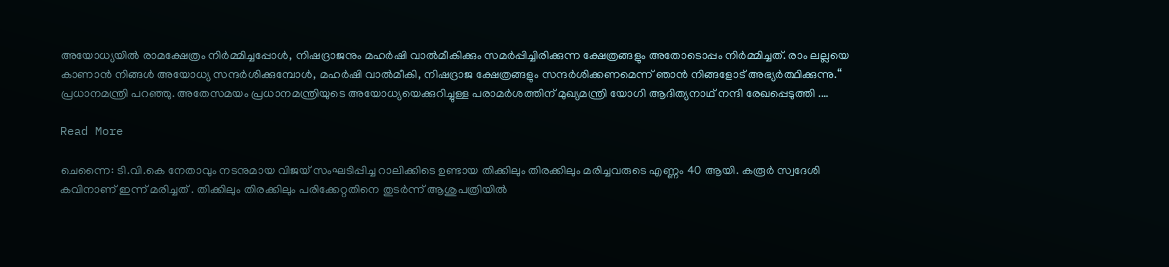അയോധ്യയിൽ രാമക്ഷേത്രം നിർമ്മിച്ചപ്പോൾ, നിഷദ്രാജനും മഹർഷി വാൽമീകിക്കും സമർപ്പിച്ചിരിക്കുന്ന ക്ഷേത്രങ്ങളും അതോടൊപ്പം നിർമ്മിച്ചത്. രാം ലല്ലയെ കാണാൻ നിങ്ങൾ അയോധ്യ സന്ദർശിക്കുമ്പോൾ, മഹർഷി വാൽമീകി, നിഷദ്രാജ ക്ഷേത്രങ്ങളും സന്ദർശിക്കണമെന്ന് ഞാൻ നിങ്ങളോട് അഭ്യർത്ഥിക്കുന്നു.“ പ്രധാനമന്ത്രി പറഞ്ഞു. അതേസമയം പ്രധാനമന്ത്രിയുടെ അയോധ്യയെക്കുറിച്ചുള്ള പരാമർശത്തിന് മുഖ്യമന്ത്രി യോഗി ആദിത്യനാഥ് നന്ദി രേഖപ്പെടുത്തി .…

Read More

ചെന്നൈ: ടി.വി.കെ നേതാവും നടനുമായ വിജയ് സംഘടിപ്പിച്ച റാലിക്കിടെ ഉണ്ടായ തിക്കിലും തിരക്കിലും മരിച്ചവരുടെ എണ്ണം 40 ആയി. കരൂർ സ്വദേശി കവിനാണ് ഇന്ന് മരിച്ചത് . തിക്കിലും തിരക്കിലും പരിക്കേറ്റതിനെ തുടർന്ന് ആശുപത്രിയിൽ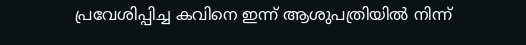പ്രവേശിപ്പിച്ച കവിനെ ഇന്ന് ആശുപത്രിയിൽ നിന്ന്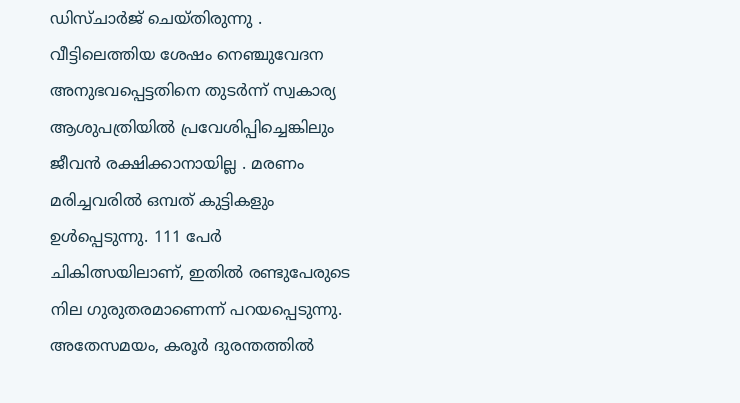ഡിസ്ചാർജ് ചെയ്തിരുന്നു . വീട്ടിലെത്തിയ ശേഷം നെഞ്ചുവേദന അനുഭവപ്പെട്ടതിനെ തുടർന്ന് സ്വകാര്യ ആശുപത്രിയിൽ പ്രവേശിപ്പിച്ചെങ്കിലും ജീവൻ രക്ഷിക്കാനായില്ല . മരണം മരിച്ചവരിൽ ഒമ്പത് കുട്ടികളും ഉൾപ്പെടുന്നു. 111 പേർ ചികിത്സയിലാണ്, ഇതിൽ രണ്ടുപേരുടെ നില ഗുരുതരമാണെന്ന് പറയപ്പെടുന്നു. അതേസമയം, കരൂർ ദുരന്തത്തിൽ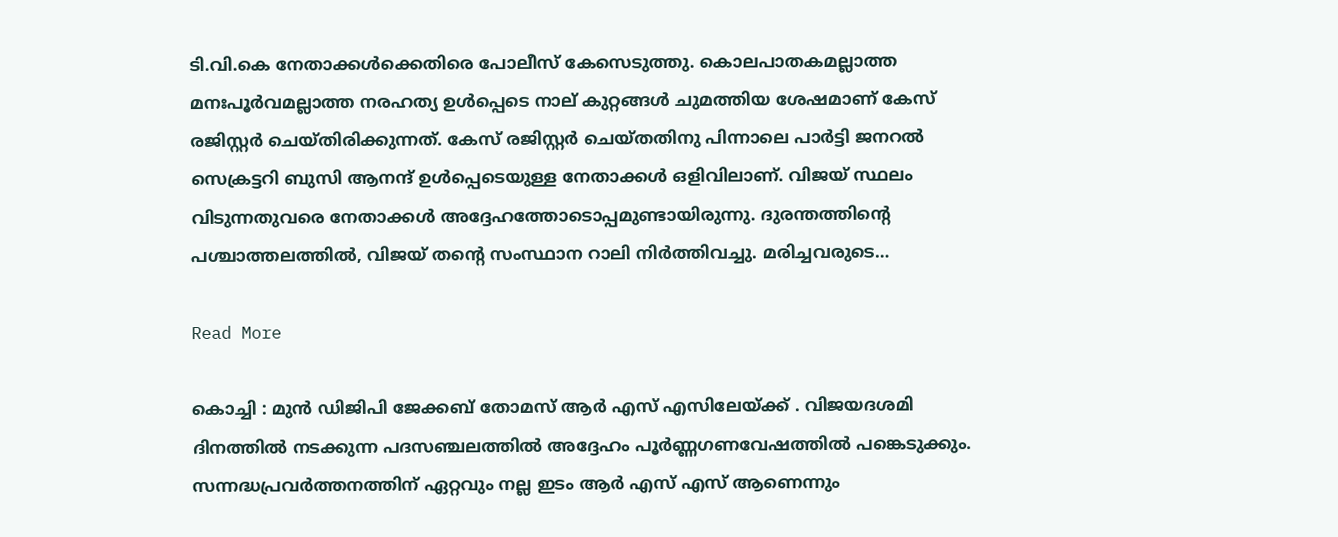ടി.വി.കെ നേതാക്കൾക്കെതിരെ പോലീസ് കേസെടുത്തു. കൊലപാതകമല്ലാത്ത മനഃപൂർവമല്ലാത്ത നരഹത്യ ഉൾപ്പെടെ നാല് കുറ്റങ്ങൾ ചുമത്തിയ ശേഷമാണ് കേസ് രജിസ്റ്റർ ചെയ്തിരിക്കുന്നത്. കേസ് രജിസ്റ്റർ ചെയ്തതിനു പിന്നാലെ പാർട്ടി ജനറൽ സെക്രട്ടറി ബുസി ആനന്ദ് ഉൾപ്പെടെയുള്ള നേതാക്കൾ ഒളിവിലാണ്. വിജയ് സ്ഥലം വിടുന്നതുവരെ നേതാക്കൾ അദ്ദേഹത്തോടൊപ്പമുണ്ടായിരുന്നു. ദുരന്തത്തിന്റെ പശ്ചാത്തലത്തിൽ, വിജയ് തന്റെ സംസ്ഥാന റാലി നിർത്തിവച്ചു. മരിച്ചവരുടെ…

Read More

കൊച്ചി : മുൻ ഡിജിപി ജേക്കബ് തോമസ് ആർ എസ് എസിലേയ്ക്ക് . വിജയദശമി ദിനത്തിൽ നടക്കുന്ന പദസഞ്ചലത്തിൽ അദ്ദേഹം പൂർണ്ണഗണവേഷത്തിൽ പങ്കെടുക്കും. സന്നദ്ധപ്രവർത്തനത്തിന് ഏറ്റവും നല്ല ഇടം ആർ എസ് എസ് ആണെന്നും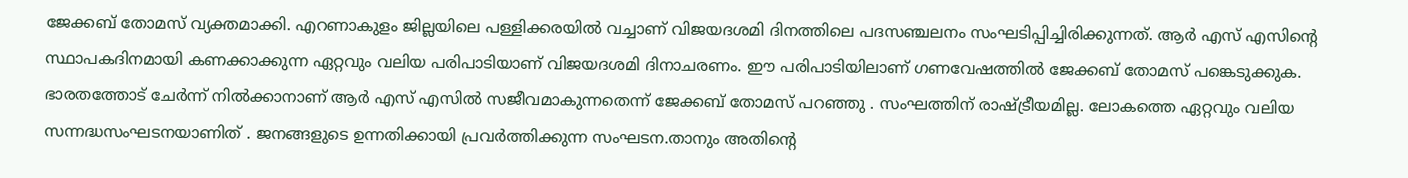ജേക്കബ് തോമസ് വ്യക്തമാക്കി. എറണാകുളം ജില്ലയിലെ പള്ളിക്കരയിൽ വച്ചാണ് വിജയദശമി ദിനത്തിലെ പദസഞ്ചലനം സംഘടിപ്പിച്ചിരിക്കുന്നത്. ആർ എസ് എസിന്റെ സ്ഥാപകദിനമായി കണക്കാക്കുന്ന ഏറ്റവും വലിയ പരിപാടിയാണ് വിജയദശമി ദിനാചരണം. ഈ പരിപാടിയിലാണ് ഗണവേഷത്തിൽ ജേക്കബ് തോമസ് പങ്കെടുക്കുക. ഭാരതത്തോട് ചേർന്ന് നിൽക്കാനാണ് ആർ എസ് എസിൽ സജീവമാകുന്നതെന്ന് ജേക്കബ് തോമസ് പറഞ്ഞു . സംഘത്തിന് രാഷ്ട്രീയമില്ല. ലോകത്തെ ഏറ്റവും വലിയ സന്നദ്ധസംഘടനയാണിത് . ജനങ്ങളുടെ ഉന്നതിക്കായി പ്രവർത്തിക്കുന്ന സംഘടന.താനും അതിന്റെ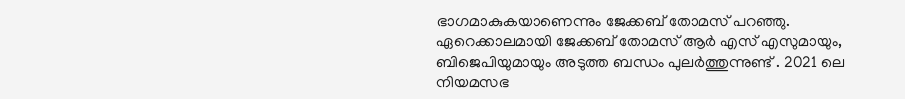ഭാഗമാകുകയാണെന്നും ജേക്കബ് തോമസ് പറഞ്ഞു. ഏറെക്കാലമായി ജേക്കബ് തോമസ് ആർ എസ് എസുമായും, ബിജെപിയുമായും അടുത്ത ബന്ധം പുലർത്തുന്നുണ്ട് . 2021 ലെ നിയമസഭ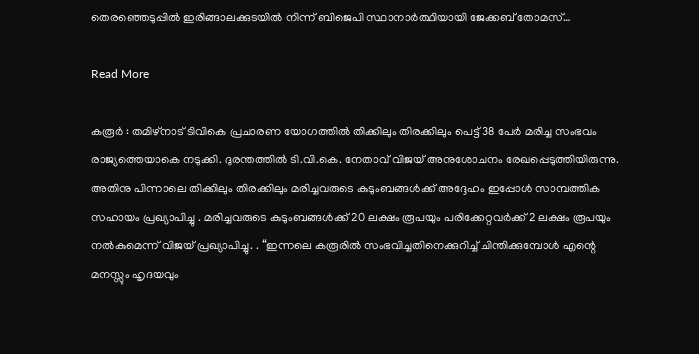തെരഞ്ഞെടുപ്പിൽ ഇരിങ്ങാലക്കുടയിൽ നിന്ന് ബിജെപി സ്ഥാനാർത്ഥിയായി ജേക്കബ് തോമസ്…

Read More

കരൂർ : തമിഴ്‌നാട് ടിവികെ പ്രചാരണ യോഗത്തിൽ തിക്കിലും തിരക്കിലും പെട്ട് 38 പേർ മരിച്ച സംഭവം രാജ്യത്തെയാകെ നടുക്കി. ദുരന്തത്തിൽ ടി.വി.കെ. നേതാവ് വിജയ് അനുശോചനം രേഖപ്പെടുത്തിയിരുന്നു. അതിനു പിന്നാലെ തിക്കിലും തിരക്കിലും മരിച്ചവരുടെ കുടുംബങ്ങൾക്ക് അദ്ദേഹം ഇപ്പോൾ സാമ്പത്തിക സഹായം പ്രഖ്യാപിച്ചു . മരിച്ചവരുടെ കുടുംബങ്ങൾക്ക് 20 ലക്ഷം രൂപയും പരിക്കേറ്റവർക്ക് 2 ലക്ഷം രൂപയും നൽകുമെന്ന് വിജയ് പ്രഖ്യാപിച്ചു. . “ഇന്നലെ കരൂരിൽ സംഭവിച്ചതിനെക്കുറിച്ച് ചിന്തിക്കുമ്പോൾ എന്റെ മനസ്സും ഹൃദയവും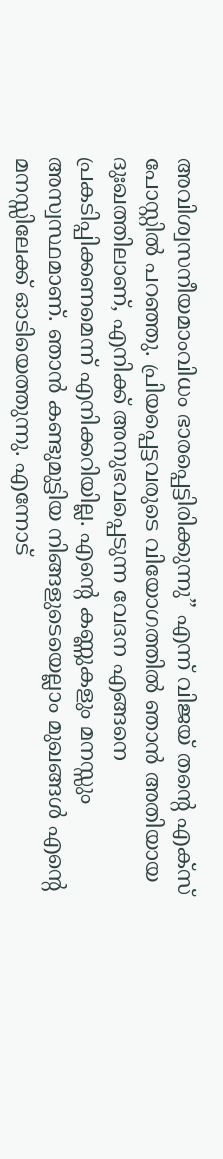അവിശ്വസനീയമാംവിധം ഭാരപ്പെട്ടിരിക്കുന്നു” എന്ന് വിജയ് തന്റെ എക്സ് പോസ്റ്റിൽ പറഞ്ഞു. പ്രിയപ്പെട്ടവരുടെ വിയോഗത്തിൽ ഞാൻ അതിയായ ദുഃഖത്തിലാണ്, എനിക്ക് അനുഭവപ്പെടുന്ന വേദന എങ്ങനെ പ്രകടിപ്പിക്കണമെന്ന് എനിക്കറിയില്ല. എന്റെ കണ്ണുകളും മനസ്സും അസ്വസ്ഥമാണ്. ഞാൻ കണ്ടുമുട്ടിയ നിങ്ങളുടെയെല്ലാം മുഖങ്ങൾ എന്റെ മനസ്സിലേക്ക് ഓടിയെത്തുന്നു. എന്നോട്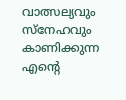വാത്സല്യവും സ്നേഹവും കാണിക്കുന്ന എന്റെ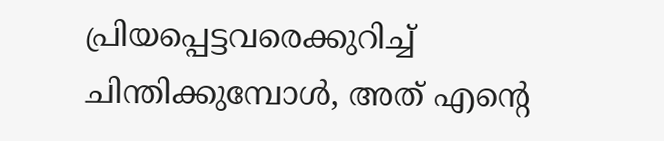പ്രിയപ്പെട്ടവരെക്കുറിച്ച് ചിന്തിക്കുമ്പോൾ, അത് എന്റെ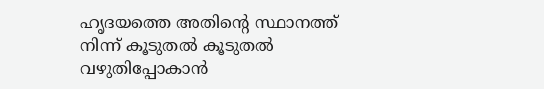ഹൃദയത്തെ അതിന്റെ സ്ഥാനത്ത് നിന്ന് കൂടുതൽ കൂടുതൽ വഴുതിപ്പോകാൻ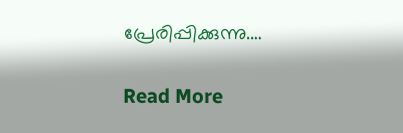പ്രേരിപ്പിക്കുന്നു.…

Read More